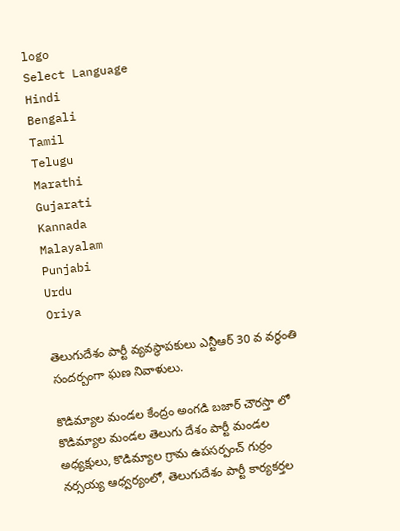logo
Select Language
Hindi
Bengali
Tamil
Telugu
Marathi
Gujarati
Kannada
Malayalam
Punjabi
Urdu
Oriya

తెలుగుదేశం పార్టీ వ్యవస్థాపకులు ఎన్టీఆర్ 30 వ వర్ధంతి సందర్బంగా ఘణ నివాళులు.

కొడిమ్యాల మండల కేంద్రం అంగడి బజార్ చౌరస్తా లో కొడిమ్యాల మండల తెలుగు దేశం పార్టీ మండల అధ్యక్షులు, కొడిమ్యాల గ్రామ ఉపసర్పంచ్ గుర్రం నర్సయ్య ఆధ్వర్యంలో, తెలుగుదేశం పార్టీ కార్యకర్తల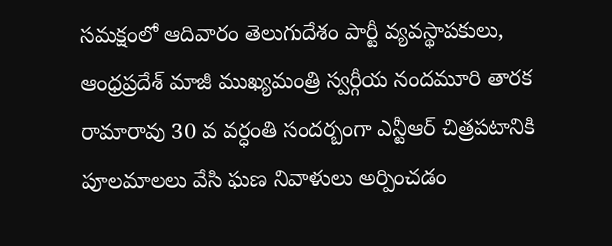సమక్షంలో ఆదివారం తెలుగుదేశం పార్టీ వ్యవస్థాపకులు, ఆంధ్రప్రదేశ్ మాజీ ముఖ్యమంత్రి స్వర్గీయ నందమూరి తారక రామారావు 30 వ వర్ధంతి సందర్బంగా ఎన్టీఆర్ చిత్రపటానికి పూలమాలలు వేసి ఘణ నివాళులు అర్పించడం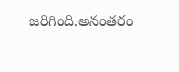జరిగింది.అనంతరం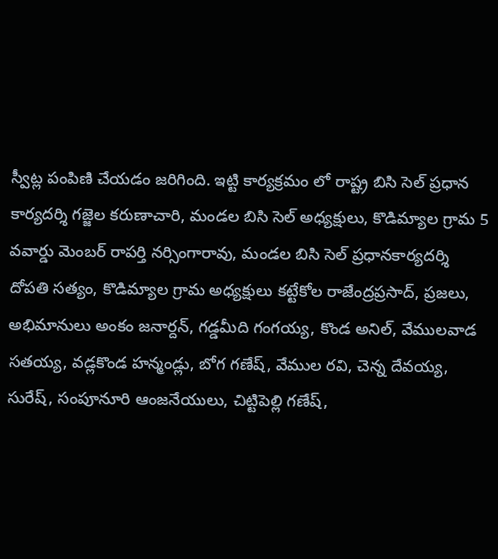స్వీట్ల పంపిణి చేయడం జరిగింది. ఇట్టి కార్యక్రమం లో రాష్ట్ర బిసి సెల్ ప్రధాన కార్యదర్శి గజ్జెల కరుణాచారి, మండల బిసి సెల్ అధ్యక్షులు, కొడిమ్యాల గ్రామ 5 వవార్డు మెంబర్ రాపర్తి నర్సింగారావు, మండల బిసి సెల్ ప్రధానకార్యదర్శి దోపతి సత్యం, కొడిమ్యాల గ్రామ అధ్యక్షులు కట్టేకోల రాజేంద్రప్రసాద్, ప్రజలు, అభిమానులు అంకం జనార్దన్, గడ్డమీది గంగయ్య, కొండ అనిల్, వేములవాడ సతయ్య, వడ్లకొండ హన్మండ్లు, బోగ గణేష్, వేముల రవి, చెన్న దేవయ్య, సురేష్, సంపూనూరి ఆంజనేయులు, చిట్టిపెల్లి గణేష్,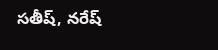సతీష్, నరేష్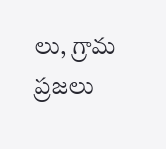లు, గ్రామ ప్రజలు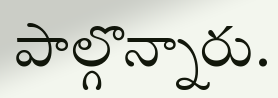పాల్గొన్నారు.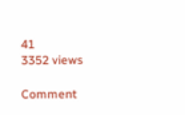41
3352 views

Comment